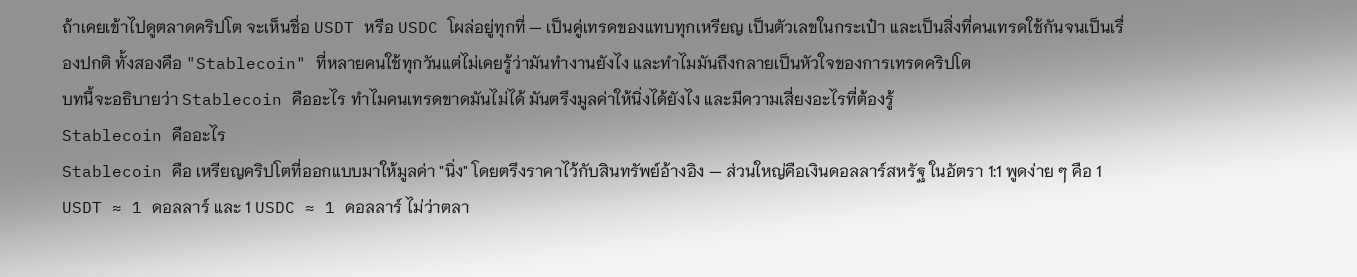ถ้าเคยเข้าไปดูตลาดคริปโต จะเห็นชื่อ USDT หรือ USDC โผล่อยู่ทุกที่ — เป็นคู่เทรดของแทบทุกเหรียญ เป็นตัวเลขในกระเป๋า และเป็นสิ่งที่คนเทรดใช้กันจนเป็นเรื่องปกติ ทั้งสองคือ "Stablecoin" ที่หลายคนใช้ทุกวันแต่ไม่เคยรู้ว่ามันทำงานยังไง และทำไมมันถึงกลายเป็นหัวใจของการเทรดคริปโต
บทนี้จะอธิบายว่า Stablecoin คืออะไร ทำไมคนเทรดขาดมันไม่ได้ มันตรึงมูลค่าให้นิ่งได้ยังไง และมีความเสี่ยงอะไรที่ต้องรู้
Stablecoin คืออะไร
Stablecoin คือ เหรียญคริปโตที่ออกแบบมาให้มูลค่า "นิ่ง" โดยตรึงราคาไว้กับสินทรัพย์อ้างอิง — ส่วนใหญ่คือเงินดอลลาร์สหรัฐ ในอัตรา 1:1 พูดง่าย ๆ คือ 1 USDT ≈ 1 ดอลลาร์ และ 1 USDC ≈ 1 ดอลลาร์ ไม่ว่าตลา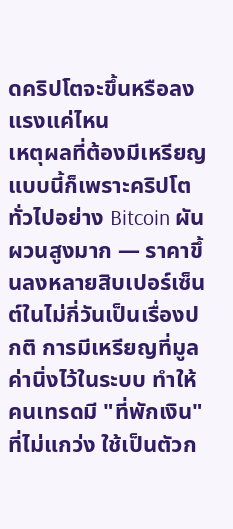ดคริปโตจะขึ้นหรือลงแรงแค่ไหน
เหตุผลที่ต้องมีเหรียญแบบนี้ก็เพราะคริปโตทั่วไปอย่าง Bitcoin ผันผวนสูงมาก — ราคาขึ้นลงหลายสิบเปอร์เซ็นต์ในไม่กี่วันเป็นเรื่องปกติ การมีเหรียญที่มูลค่านิ่งไว้ในระบบ ทำให้คนเทรดมี "ที่พักเงิน" ที่ไม่แกว่ง ใช้เป็นตัวก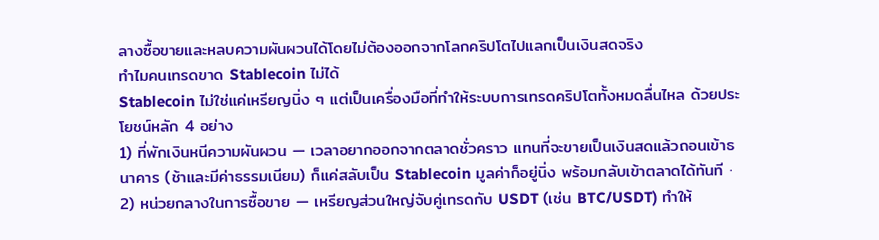ลางซื้อขายและหลบความผันผวนได้โดยไม่ต้องออกจากโลกคริปโตไปแลกเป็นเงินสดจริง
ทำไมคนเทรดขาด Stablecoin ไม่ได้
Stablecoin ไม่ใช่แค่เหรียญนิ่ง ๆ แต่เป็นเครื่องมือที่ทำให้ระบบการเทรดคริปโตทั้งหมดลื่นไหล ด้วยประโยชน์หลัก 4 อย่าง
1) ที่พักเงินหนีความผันผวน — เวลาอยากออกจากตลาดชั่วคราว แทนที่จะขายเป็นเงินสดแล้วถอนเข้าธนาคาร (ช้าและมีค่าธรรมเนียม) ก็แค่สลับเป็น Stablecoin มูลค่าก็อยู่นิ่ง พร้อมกลับเข้าตลาดได้ทันที · 2) หน่วยกลางในการซื้อขาย — เหรียญส่วนใหญ่จับคู่เทรดกับ USDT (เช่น BTC/USDT) ทำให้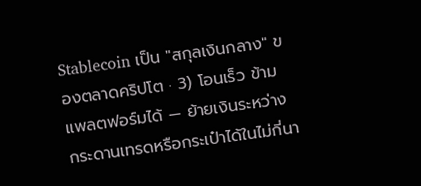Stablecoin เป็น "สกุลเงินกลาง" ของตลาดคริปโต · 3) โอนเร็ว ข้ามแพลตฟอร์มได้ — ย้ายเงินระหว่างกระดานเทรดหรือกระเป๋าได้ในไม่กี่นา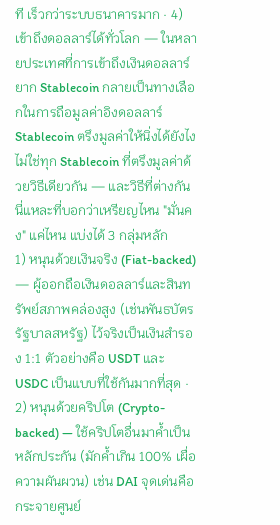ที เร็วกว่าระบบธนาคารมาก · 4) เข้าถึงดอลลาร์ได้ทั่วโลก — ในหลายประเทศที่การเข้าถึงเงินดอลลาร์ยาก Stablecoin กลายเป็นทางเลือกในการถือมูลค่าอิงดอลลาร์
Stablecoin ตรึงมูลค่าให้นิ่งได้ยังไง
ไม่ใช่ทุก Stablecoin ที่ตรึงมูลค่าด้วยวิธีเดียวกัน — และวิธีที่ต่างกันนี่แหละที่บอกว่าเหรียญไหน "มั่นคง" แค่ไหน แบ่งได้ 3 กลุ่มหลัก
1) หนุนด้วยเงินจริง (Fiat-backed) — ผู้ออกถือเงินดอลลาร์และสินทรัพย์สภาพคล่องสูง (เช่นพันธบัตรรัฐบาลสหรัฐ) ไว้จริงเป็นเงินสำรอง 1:1 ตัวอย่างคือ USDT และ USDC เป็นแบบที่ใช้กันมากที่สุด · 2) หนุนด้วยคริปโต (Crypto-backed) — ใช้คริปโตอื่นมาค้ำเป็นหลักประกัน (มักค้ำเกิน 100% เผื่อความผันผวน) เช่น DAI จุดเด่นคือกระจายศูนย์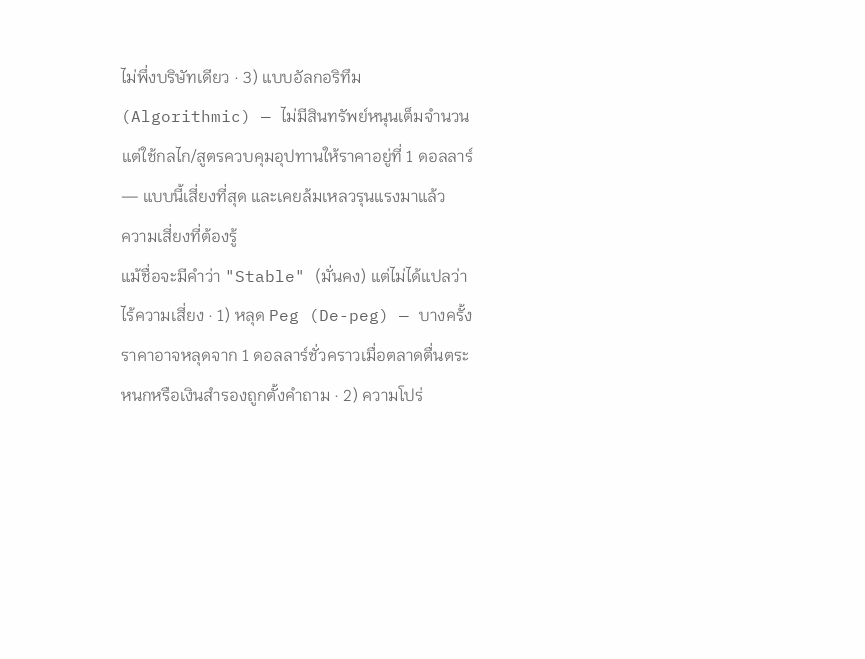ไม่พึ่งบริษัทเดียว · 3) แบบอัลกอริทึม (Algorithmic) — ไม่มีสินทรัพย์หนุนเต็มจำนวน แต่ใช้กลไก/สูตรควบคุมอุปทานให้ราคาอยู่ที่ 1 ดอลลาร์ — แบบนี้เสี่ยงที่สุด และเคยล้มเหลวรุนแรงมาแล้ว
ความเสี่ยงที่ต้องรู้
แม้ชื่อจะมีคำว่า "Stable" (มั่นคง) แต่ไม่ได้แปลว่าไร้ความเสี่ยง · 1) หลุด Peg (De-peg) — บางครั้งราคาอาจหลุดจาก 1 ดอลลาร์ชั่วคราวเมื่อตลาดตื่นตระหนกหรือเงินสำรองถูกตั้งคำถาม · 2) ความโปร่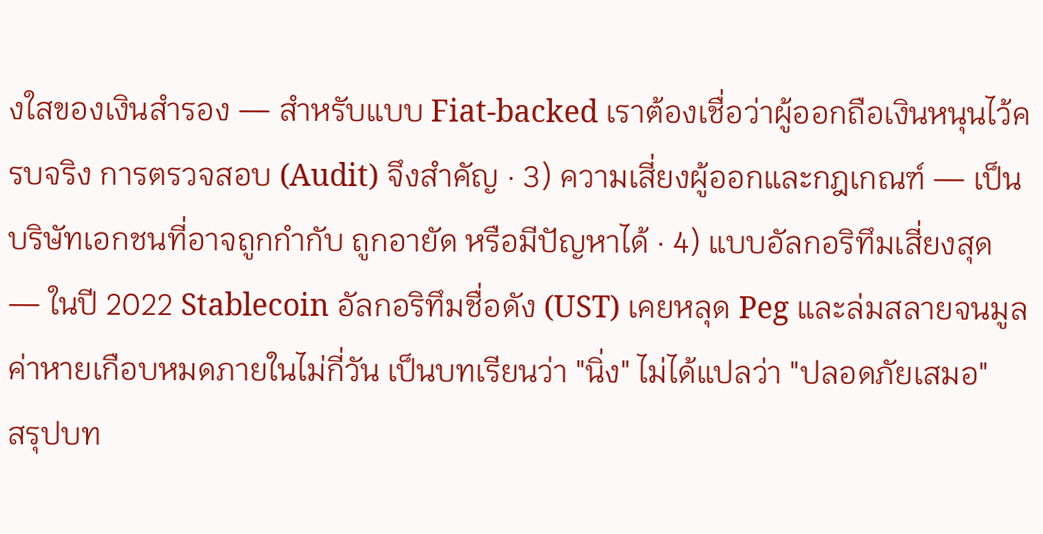งใสของเงินสำรอง — สำหรับแบบ Fiat-backed เราต้องเชื่อว่าผู้ออกถือเงินหนุนไว้ครบจริง การตรวจสอบ (Audit) จึงสำคัญ · 3) ความเสี่ยงผู้ออกและกฎเกณฑ์ — เป็นบริษัทเอกชนที่อาจถูกกำกับ ถูกอายัด หรือมีปัญหาได้ · 4) แบบอัลกอริทึมเสี่ยงสุด — ในปี 2022 Stablecoin อัลกอริทึมชื่อดัง (UST) เคยหลุด Peg และล่มสลายจนมูลค่าหายเกือบหมดภายในไม่กี่วัน เป็นบทเรียนว่า "นิ่ง" ไม่ได้แปลว่า "ปลอดภัยเสมอ"
สรุปบท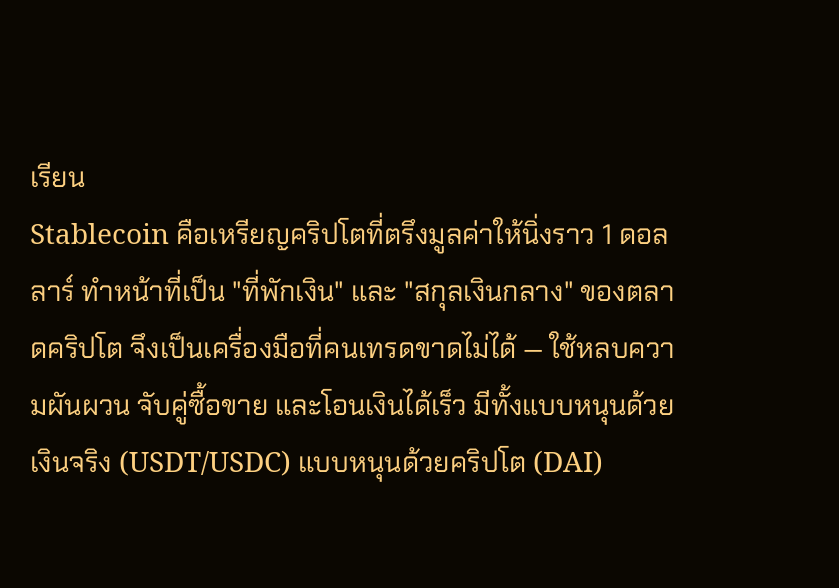เรียน
Stablecoin คือเหรียญคริปโตที่ตรึงมูลค่าให้นิ่งราว 1 ดอลลาร์ ทำหน้าที่เป็น "ที่พักเงิน" และ "สกุลเงินกลาง" ของตลาดคริปโต จึงเป็นเครื่องมือที่คนเทรดขาดไม่ได้ — ใช้หลบความผันผวน จับคู่ซื้อขาย และโอนเงินได้เร็ว มีทั้งแบบหนุนด้วยเงินจริง (USDT/USDC) แบบหนุนด้วยคริปโต (DAI)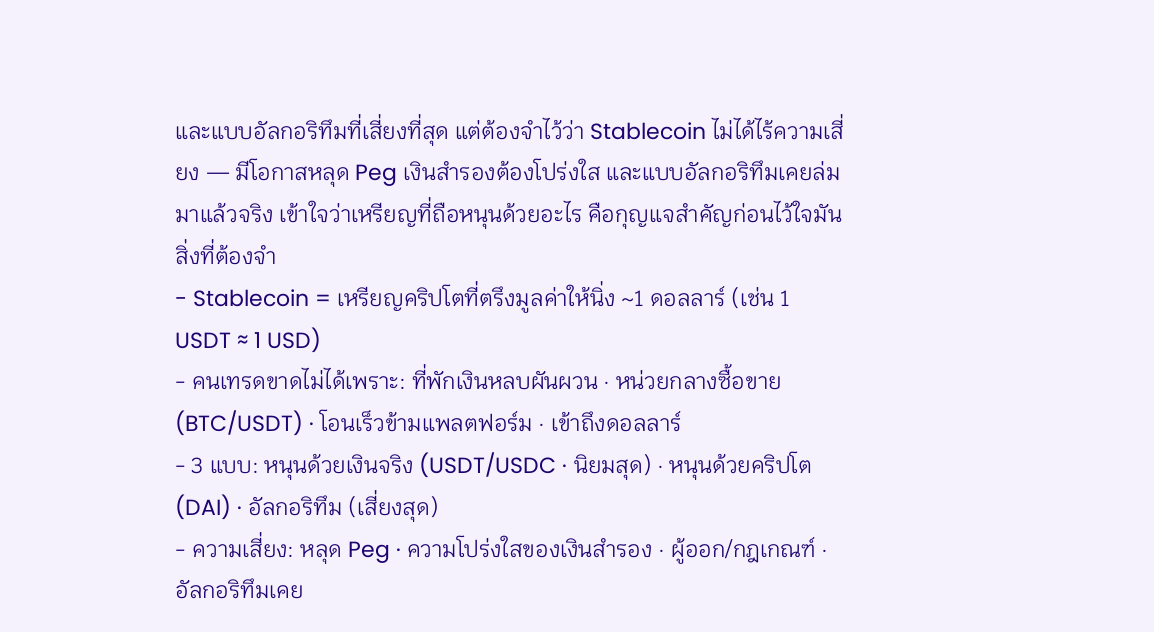และแบบอัลกอริทึมที่เสี่ยงที่สุด แต่ต้องจำไว้ว่า Stablecoin ไม่ได้ไร้ความเสี่ยง — มีโอกาสหลุด Peg เงินสำรองต้องโปร่งใส และแบบอัลกอริทึมเคยล่มมาแล้วจริง เข้าใจว่าเหรียญที่ถือหนุนด้วยอะไร คือกุญแจสำคัญก่อนไว้ใจมัน
สิ่งที่ต้องจำ
- Stablecoin = เหรียญคริปโตที่ตรึงมูลค่าให้นิ่ง ~1 ดอลลาร์ (เช่น 1 USDT ≈ 1 USD)
- คนเทรดขาดไม่ได้เพราะ: ที่พักเงินหลบผันผวน · หน่วยกลางซื้อขาย (BTC/USDT) · โอนเร็วข้ามแพลตฟอร์ม · เข้าถึงดอลลาร์
- 3 แบบ: หนุนด้วยเงินจริง (USDT/USDC · นิยมสุด) · หนุนด้วยคริปโต (DAI) · อัลกอริทึม (เสี่ยงสุด)
- ความเสี่ยง: หลุด Peg · ความโปร่งใสของเงินสำรอง · ผู้ออก/กฎเกณฑ์ · อัลกอริทึมเคย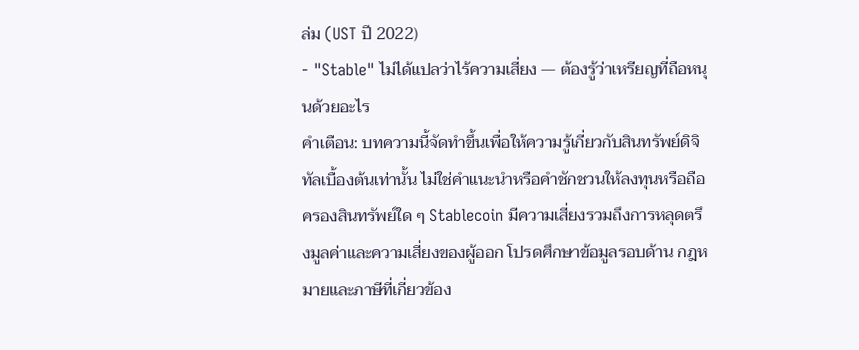ล่ม (UST ปี 2022)
- "Stable" ไม่ได้แปลว่าไร้ความเสี่ยง — ต้องรู้ว่าเหรียญที่ถือหนุนด้วยอะไร
คำเตือน: บทความนี้จัดทำขึ้นเพื่อให้ความรู้เกี่ยวกับสินทรัพย์ดิจิทัลเบื้องต้นเท่านั้น ไม่ใช่คำแนะนำหรือคำชักชวนให้ลงทุนหรือถือครองสินทรัพย์ใด ๆ Stablecoin มีความเสี่ยงรวมถึงการหลุดตรึงมูลค่าและความเสี่ยงของผู้ออก โปรดศึกษาข้อมูลรอบด้าน กฎหมายและภาษีที่เกี่ยวข้อง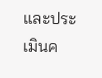และประเมินค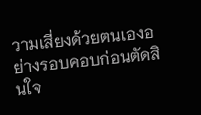วามเสี่ยงด้วยตนเองอย่างรอบคอบก่อนตัดสินใจ